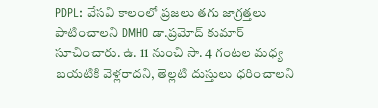PDPL: వేసవి కాలంలో ప్రజలు తగు జాగ్రత్తలు పాటించాలని DMHO డా.ప్రమోద్ కుమార్ సూచించారు. ఉ. 11 నుంచి సా. 4 గంటల మధ్య బయటికి వెళ్లరాదని, తెల్లటి దుస్తులు ధరించాలని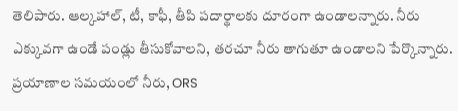తెలిపారు. ఆల్కహాల్, టీ, కాఫీ, తీపి పదార్థాలకు దూరంగా ఉండాలన్నారు. నీరు ఎక్కువగా ఉండే పండ్లు తీసుకోవాలని, తరచూ నీరు తాగుతూ ఉండాలని పేర్కొన్నారు. ప్రయాణాల సమయంలో నీరు, ORS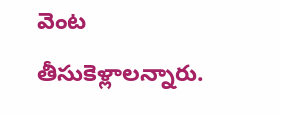వెంట తీసుకెళ్లాలన్నారు.